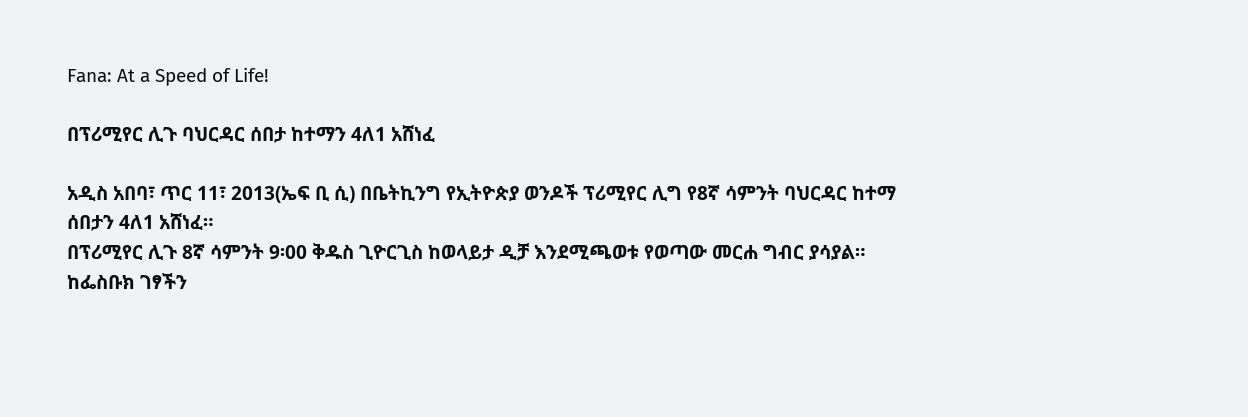Fana: At a Speed of Life!

በፕሪሚየር ሊጉ ባህርዳር ሰበታ ከተማን 4ለ1 አሸነፈ

አዲስ አበባ፣ ጥር 11፣ 2013(ኤፍ ቢ ሲ) በቤትኪንግ የኢትዮጵያ ወንዶች ፕሪሚየር ሊግ የ8ኛ ሳምንት ባህርዳር ከተማ ሰበታን 4ለ1 አሸነፈ።
በፕሪሚየር ሊጉ 8ኛ ሳምንት 9፡00 ቅዱስ ጊዮርጊስ ከወላይታ ዲቻ እንደሚጫወቱ የወጣው መርሐ ግብር ያሳያል።
ከፌስቡክ ገፃችን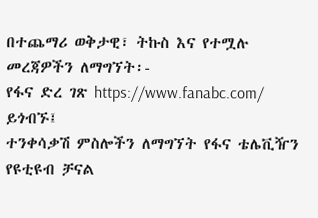በተጨማሪ ወቅታዊ፣ ትኩስ እና የተሟሉ መረጃዎችን ለማግኘት፡-
የፋና ድረ ገጽ https://www.fanabc.com/ ይጎብኙ፤
ተንቀሳቃሽ ምስሎችን ለማግኘት የፋና ቴሌቪዥን የዩቲዩብ ቻናል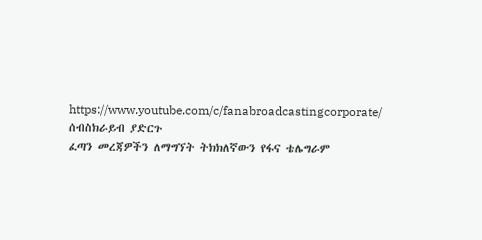https://www.youtube.com/c/fanabroadcastingcorporate/ ሰብስክራይብ ያድርጉ
ፈጣን መረጃዎችን ለማግኘት ትክክለኛውን የፋና ቴሌግራም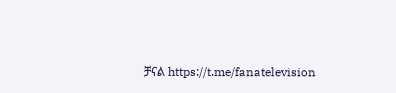ቻናል https://t.me/fanatelevision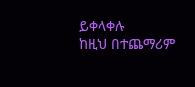ይቀላቀሉ
ከዚህ በተጨማሪም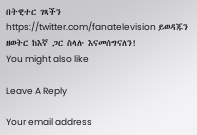በትዊተር ገጻችን https://twitter.com/fanatelevision ይወዳጁን
ዘወትር ከእኛ ጋር ስላሉ እናመሰግናለን!
You might also like

Leave A Reply

Your email address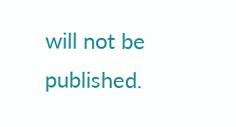will not be published.